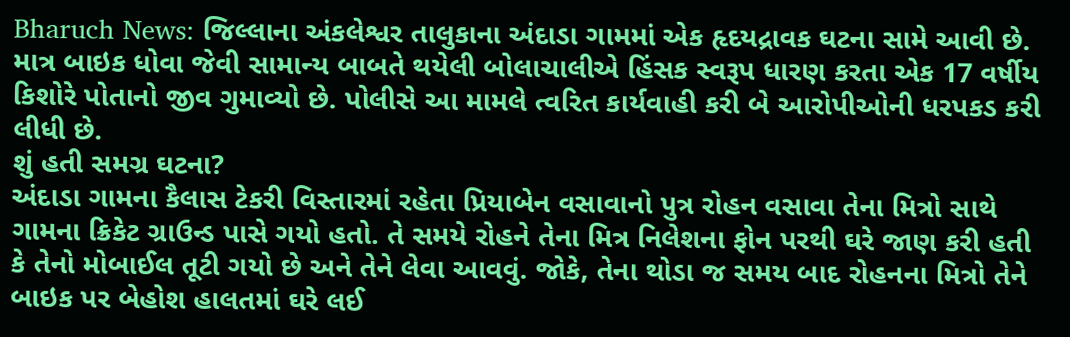Bharuch News: જિલ્લાના અંકલેશ્વર તાલુકાના અંદાડા ગામમાં એક હૃદયદ્રાવક ઘટના સામે આવી છે. માત્ર બાઇક ધોવા જેવી સામાન્ય બાબતે થયેલી બોલાચાલીએ હિંસક સ્વરૂપ ધારણ કરતા એક 17 વર્ષીય કિશોરે પોતાનો જીવ ગુમાવ્યો છે. પોલીસે આ મામલે ત્વરિત કાર્યવાહી કરી બે આરોપીઓની ધરપકડ કરી લીધી છે.
શું હતી સમગ્ર ઘટના?
અંદાડા ગામના કૈલાસ ટેકરી વિસ્તારમાં રહેતા પ્રિયાબેન વસાવાનો પુત્ર રોહન વસાવા તેના મિત્રો સાથે ગામના ક્રિકેટ ગ્રાઉન્ડ પાસે ગયો હતો. તે સમયે રોહને તેના મિત્ર નિલેશના ફોન પરથી ઘરે જાણ કરી હતી કે તેનો મોબાઈલ તૂટી ગયો છે અને તેને લેવા આવવું. જોકે, તેના થોડા જ સમય બાદ રોહનના મિત્રો તેને બાઇક પર બેહોશ હાલતમાં ઘરે લઈ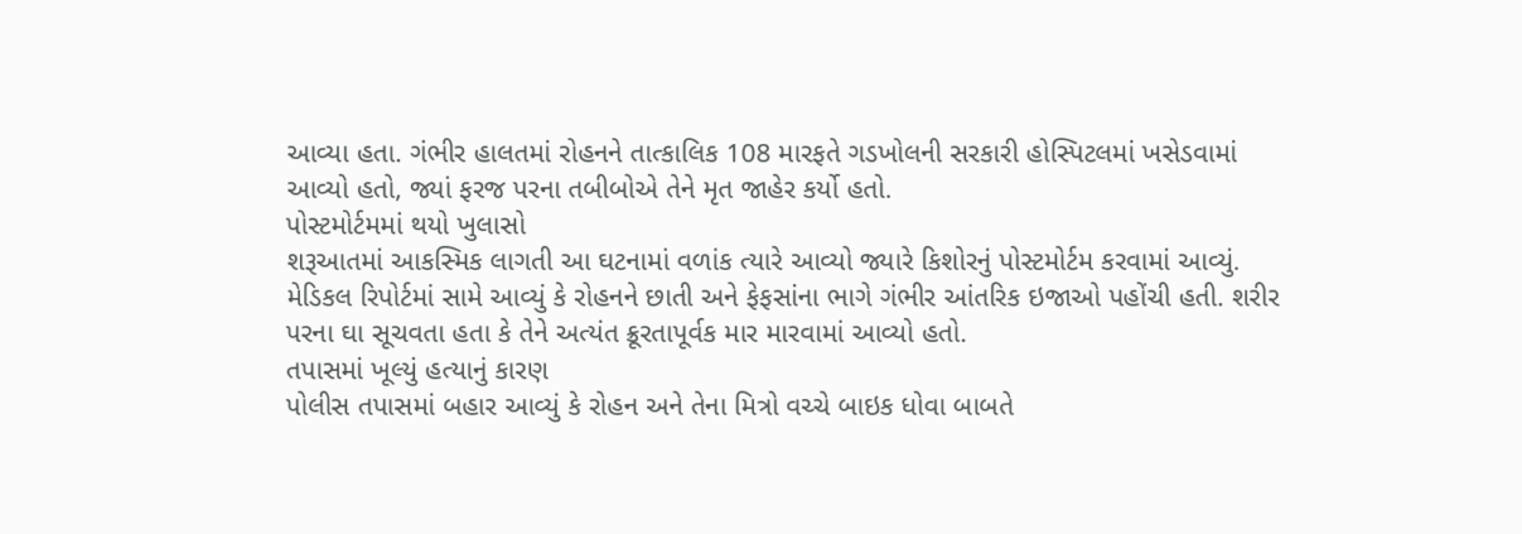આવ્યા હતા. ગંભીર હાલતમાં રોહનને તાત્કાલિક 108 મારફતે ગડખોલની સરકારી હોસ્પિટલમાં ખસેડવામાં આવ્યો હતો, જ્યાં ફરજ પરના તબીબોએ તેને મૃત જાહેર કર્યો હતો.
પોસ્ટમોર્ટમમાં થયો ખુલાસો
શરૂઆતમાં આકસ્મિક લાગતી આ ઘટનામાં વળાંક ત્યારે આવ્યો જ્યારે કિશોરનું પોસ્ટમોર્ટમ કરવામાં આવ્યું. મેડિકલ રિપોર્ટમાં સામે આવ્યું કે રોહનને છાતી અને ફેફસાંના ભાગે ગંભીર આંતરિક ઇજાઓ પહોંચી હતી. શરીર પરના ઘા સૂચવતા હતા કે તેને અત્યંત ક્રૂરતાપૂર્વક માર મારવામાં આવ્યો હતો.
તપાસમાં ખૂલ્યું હત્યાનું કારણ
પોલીસ તપાસમાં બહાર આવ્યું કે રોહન અને તેના મિત્રો વચ્ચે બાઇક ધોવા બાબતે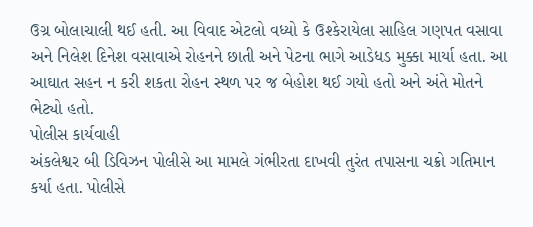ઉગ્ર બોલાચાલી થઈ હતી. આ વિવાદ એટલો વધ્યો કે ઉશ્કેરાયેલા સાહિલ ગણપત વસાવા અને નિલેશ દિનેશ વસાવાએ રોહનને છાતી અને પેટના ભાગે આડેધડ મુક્કા માર્યા હતા. આ આઘાત સહન ન કરી શકતા રોહન સ્થળ પર જ બેહોશ થઈ ગયો હતો અને અંતે મોતને ભેટ્યો હતો.
પોલીસ કાર્યવાહી
અંકલેશ્વર બી ડિવિઝન પોલીસે આ મામલે ગંભીરતા દાખવી તુરંત તપાસના ચક્રો ગતિમાન કર્યા હતા. પોલીસે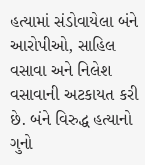હત્યામાં સંડોવાયેલા બંને આરોપીઓ, સાહિલ વસાવા અને નિલેશ વસાવાની અટકાયત કરી છે. બંને વિરુદ્ધ હત્યાનો ગુનો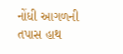નોંધી આગળની તપાસ હાથ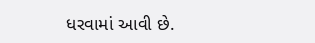ધરવામાં આવી છે.